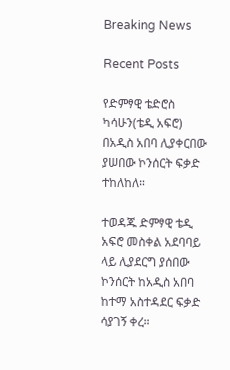Breaking News

Recent Posts

የድምፃዊ ቴድሮስ ካሳሁን(ቴዲ አፍሮ) በአዲስ አበባ ሊያቀርበው ያሠበው ኮንሰርት ፍቃድ ተከለከለ።

ተወዳጁ ድምፃዊ ቴዲ አፍሮ መስቀል አደባባይ ላይ ሊያደርግ ያሰበው ኮንሰርት ከአዲስ አበባ ከተማ አስተዳደር ፍቃድ ሳያገኝ ቀረ።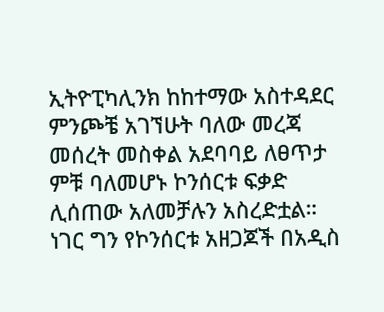ኢትዮፒካሊንክ ከከተማው አስተዳደር ምንጮቼ አገኘሁት ባለው መረጃ መሰረት መስቀል አደባባይ ለፀጥታ ምቹ ባለመሆኑ ኮንሰርቱ ፍቃድ ሊሰጠው አለመቻሉን አስረድቷል። ነገር ግን የኮንሰርቱ አዘጋጆች በአዲስ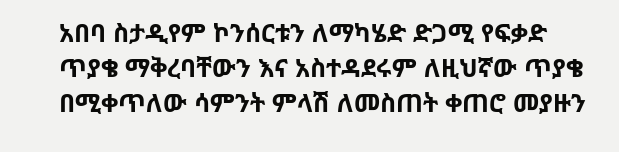አበባ ስታዲየም ኮንሰርቱን ለማካሄድ ድጋሚ የፍቃድ ጥያቄ ማቅረባቸውን እና አስተዳደሩም ለዚህኛው ጥያቄ በሚቀጥለው ሳምንት ምላሽ ለመስጠት ቀጠሮ መያዙን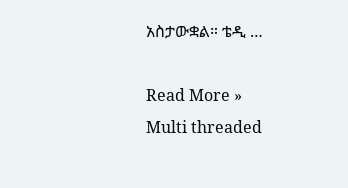አስታውቋል። ቴዲ …

Read More »
Multi threaded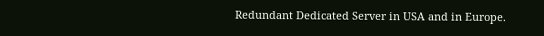Redundant Dedicated Server in USA and in Europe.